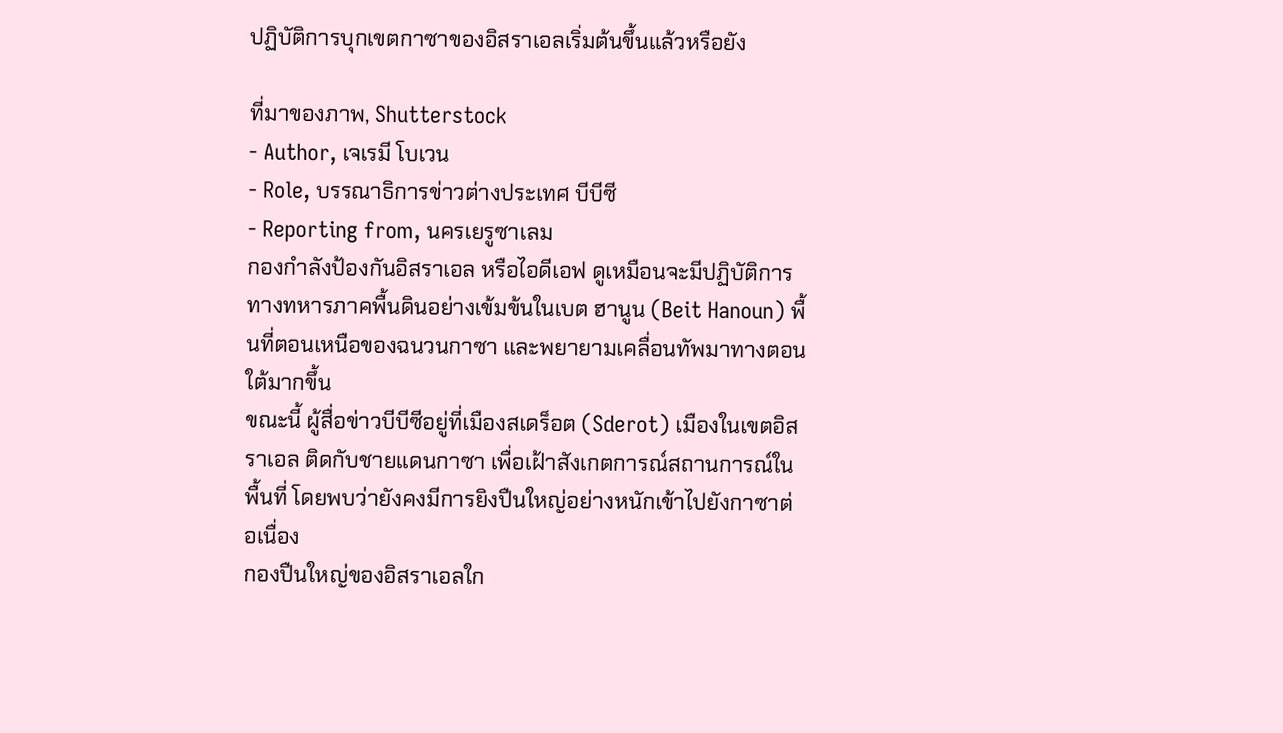ปฏิบัติการบุกเขตกาซาของอิสราเอลเริ่มต้นขึ้นแล้วหรือยัง

ที่มาของภาพ, Shutterstock
- Author, เจเรมี โบเวน
- Role, บรรณาธิการข่าวต่างประเทศ บีบีซี
- Reporting from, นครเยรูซาเลม
กองกำลังป้องกันอิสราเอล หรือไอดีเอฟ ดูเหมือนจะมีปฏิบัติการทางทหารภาคพื้นดินอย่างเข้มข้นในเบต ฮานูน (Beit Hanoun) พื้นที่ตอนเหนือของฉนวนกาซา และพยายามเคลื่อนทัพมาทางตอนใต้มากขึ้น
ขณะนี้ ผู้สื่อข่าวบีบีซีอยู่ที่เมืองสเดร็อต (Sderot) เมืองในเขตอิสราเอล ติดกับชายแดนกาซา เพื่อเฝ้าสังเกตการณ์สถานการณ์ในพื้นที่ โดยพบว่ายังคงมีการยิงปืนใหญ่อย่างหนักเข้าไปยังกาซาต่อเนื่อง
กองปืนใหญ่ของอิสราเอลใก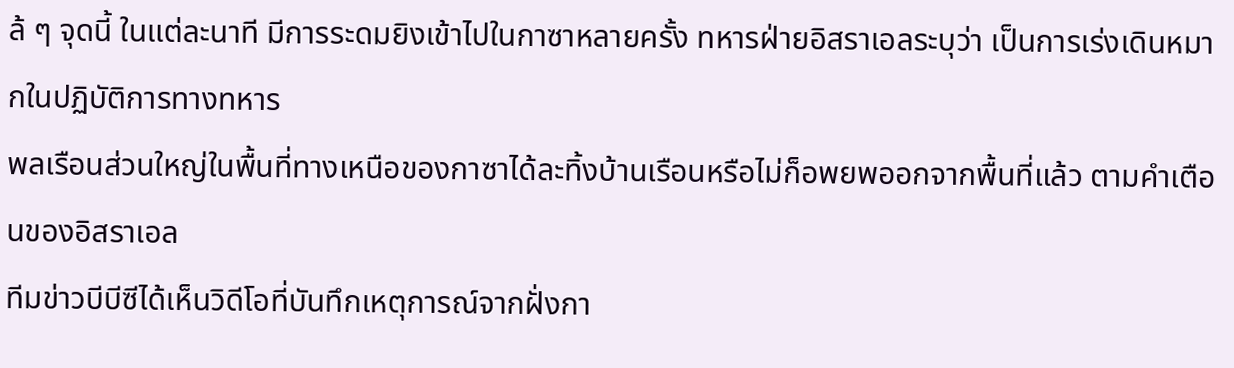ล้ ๆ จุดนี้ ในแต่ละนาที มีการระดมยิงเข้าไปในกาซาหลายครั้ง ทหารฝ่ายอิสราเอลระบุว่า เป็นการเร่งเดินหมากในปฏิบัติการทางทหาร
พลเรือนส่วนใหญ่ในพื้นที่ทางเหนือของกาซาได้ละทิ้งบ้านเรือนหรือไม่ก็อพยพออกจากพื้นที่แล้ว ตามคำเตือนของอิสราเอล
ทีมข่าวบีบีซีได้เห็นวิดีโอที่บันทึกเหตุการณ์จากฝั่งกา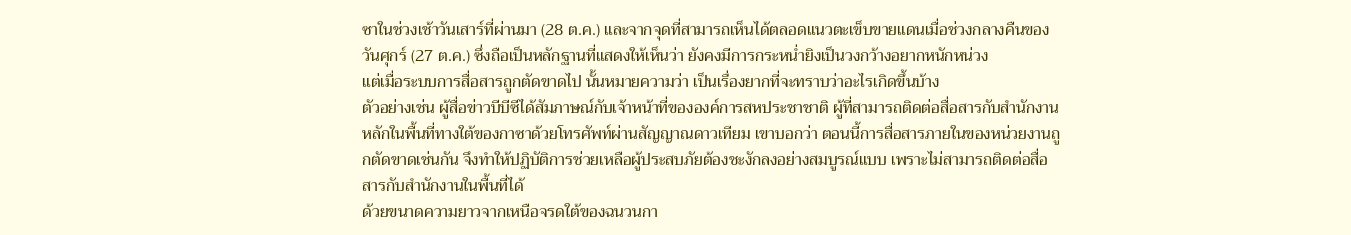ซาในช่วงเช้าวันเสาร์ที่ผ่านมา (28 ต.ค.) และจากจุดที่สามารถเห็นได้ตลอดแนวตะเข็บขายแดนเมื่อช่วงกลางคืนของวันศุกร์ (27 ต.ค.) ซึ่งถือเป็นหลักฐานที่แสดงให้เห็นว่า ยังคงมีการกระหน่ำยิงเป็นวงกว้างอยากหนักหน่วง
แต่เมื่อระบบการสื่อสารถูกตัดขาดไป นั้นหมายความว่า เป็นเรื่องยากที่จะทราบว่าอะไรเกิดขึ้นบ้าง
ตัวอย่างเช่น ผู้สื่อข่าวบีบีซีได้สัมภาษณ์กับเจ้าหน้าที่ขององค์การสหประชาชาติ ผู้ที่สามารถติดต่อสื่อสารกับสำนักงานหลักในพื้นที่ทางใต้ของกาซาด้วยโทรศัพท์ผ่านสัญญาณดาวเทียม เขาบอกว่า ตอนนี้การสื่อสารภายในของหน่วยงานถูกตัดขาดเช่นกัน จึงทำให้ปฏิบัติการช่วยเหลือผู้ประสบภัยต้องชะงักลงอย่างสมบูรณ์แบบ เพราะไม่สามารถติดต่อสื่อสารกับสำนักงานในพื้นที่ได้
ด้วยขนาดความยาวจากเหนือจรดใต้ของฉนวนกา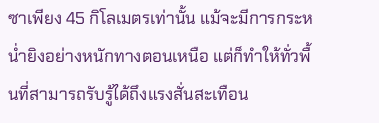ซาเพียง 45 กิโลเมตรเท่านั้น แม้จะมีการกระหน่ำยิงอย่างหนักทางตอนเหนือ แต่ก็ทำให้ทั่วพื้นที่สามารถรับรู้ได้ถึงแรงสั่นสะเทือน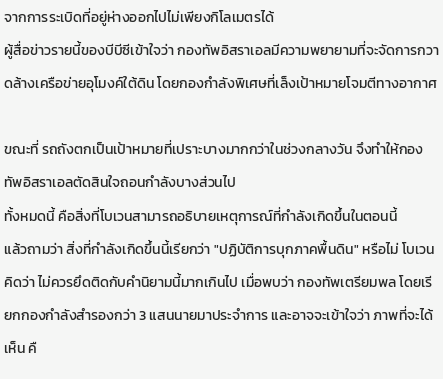จากการระเบิดที่อยู่ห่างออกไปไม่เพียงกิโลเมตรได้
ผู้สื่อข่าวรายนี้ของบีบีซีเข้าใจว่า กองทัพอิสราเอลมีความพยายามที่จะจัดการกวาดล้างเครือข่ายอุโมงค์ใต้ดิน โดยกองกำลังพิเศษที่เล็งเป้าหมายโจมตีทางอากาศ

ขณะที่ รถถังตกเป็นเป้าหมายที่เปราะบางมากกว่าในช่วงกลางวัน จึงทำให้กองทัพอิสราเอลตัดสินใจถอนกำลังบางส่วนไป
ทั้งหมดนี้ คือสิ่งที่โบเวนสามารถอธิบายเหตุการณ์ที่กำลังเกิดขึ้นในตอนนี้
แล้วถามว่า สิ่งที่กำลังเกิดขึ้นนี้เรียกว่า "ปฏิบัติการบุกภาคพื้นดิน" หรือไม่ โบเวนคิดว่า ไม่ควรยึดติดกับคำนิยามนี้มากเกินไป เมื่อพบว่า กองทัพเตรียมพล โดยเรียกกองกำลังสำรองกว่า 3 แสนนายมาประจำการ และอาจจะเข้าใจว่า ภาพที่จะได้เห็น คื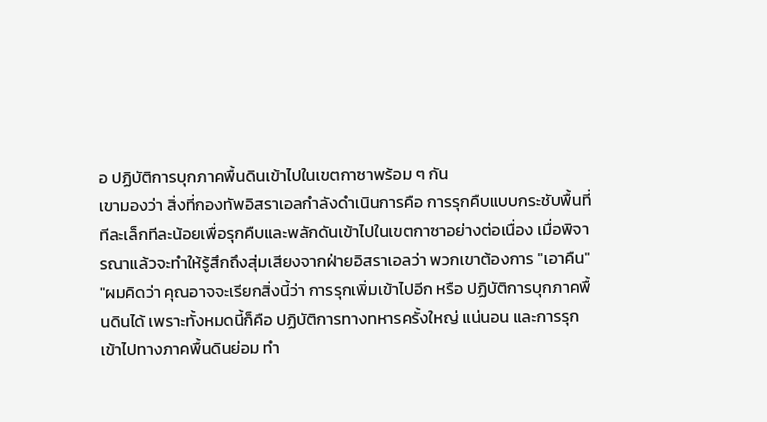อ ปฏิบัติการบุกภาคพื้นดินเข้าไปในเขตกาซาพร้อม ๆ กัน
เขามองว่า สิ่งที่กองทัพอิสราเอลกำลังดำเนินการคือ การรุกคืบแบบกระชับพื้นที่ทีละเล็กทีละน้อยเพื่อรุกคืบและพลักดันเข้าไปในเขตกาซาอย่างต่อเนื่อง เมื่อพิจารณาแล้วจะทำให้รู้สึกถึงสุ่มเสียงจากฝ่ายอิสราเอลว่า พวกเขาต้องการ "เอาคืน"
"ผมคิดว่า คุณอาจจะเรียกสิ่งนี้ว่า การรุกเพิ่มเข้าไปอีก หรือ ปฏิบัติการบุกภาคพื้นดินได้ เพราะทั้งหมดนี้ก็คือ ปฏิบัติการทางทหารครั้งใหญ่ แน่นอน และการรุกเข้าไปทางภาคพื้นดินย่อม ทำ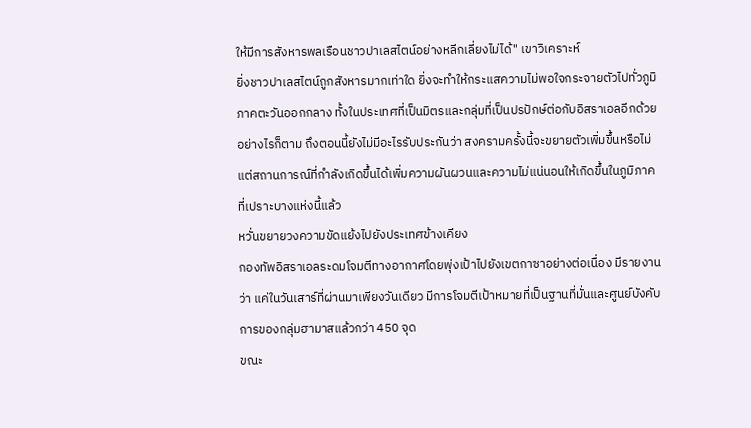ให้มีการสังหารพลเรือนชาวปาเลสไตน์อย่างหลีกเลี่ยงไม่ได้" เขาวิเคราะห์
ยิ่งชาวปาเลสไตน์ถูกสังหารมากเท่าใด ยิ่งจะทำให้กระแสความไม่พอใจกระจายตัวไปทั่วภูมิภาคตะวันออกกลาง ทั้งในประเทศที่เป็นมิตรและกลุ่มที่เป็นปรปักษ์ต่อกับอิสราเอลอีกด้วย
อย่างไรก็ตาม ถึงตอนนี้ยังไม่มีอะไรรับประกันว่า สงครามครั้งนี้จะขยายตัวเพิ่มขึ้นหรือไม่ แต่สถานการณ์ที่กำลังเกิดขึ้นได้เพิ่มความผันผวนและความไม่แน่นอนให้เกิดขึ้นในภูมิภาคที่เปราะบางแห่งนี้แล้ว
หวั่นขยายวงความขัดแย้งไปยังประเทศข้างเคียง
กองทัพอิสราเอลระดมโจมตีทางอากาศโดยพุ่งเป้าไปยังเขตกาซาอย่างต่อเนื่อง มีรายงานว่า แค่ในวันเสาร์ที่ผ่านมาเพียงวันเดียว มีการโจมตีเป้าหมายที่เป็นฐานที่มั่นและศูนย์บังคับการของกลุ่มฮามาสแล้วกว่า 450 จุด
ขณะ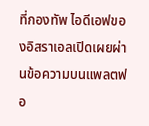ที่กองทัพ ไอดีเอฟของอิสราเอลเปิดเผยผ่านข้อความบนแพลตฟอ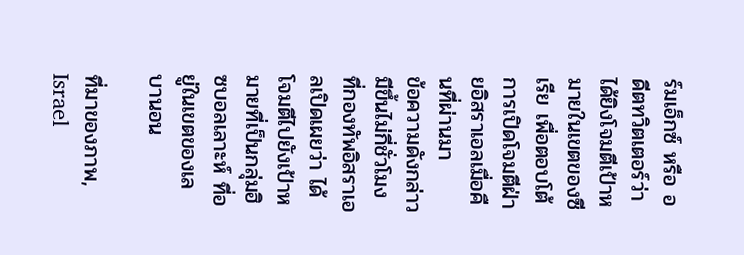ร์มเอ็กซ์ หรือ อดีตทวิตเตอร์ว่า ได้ยิงโจมตีเป้าหมายในเขตของซีเรีย เพื่อตอบโต้การเปิดโจมตีฝ่ายอิสราเอลเมื่อคืนที่ผ่านมา
ข้อความดังกล่าวมีขึ้นไม่กี่ชั่วโมง ที่กองทัพอิสราเอลเปิดเผยว่า ได้โจมตีไปยังเป้าหมายที่เป็นกลุ่มฮิซบอลเลาะห์ ที่อยู่ในเขตของเลบานอน

ที่มาของภาพ, Israel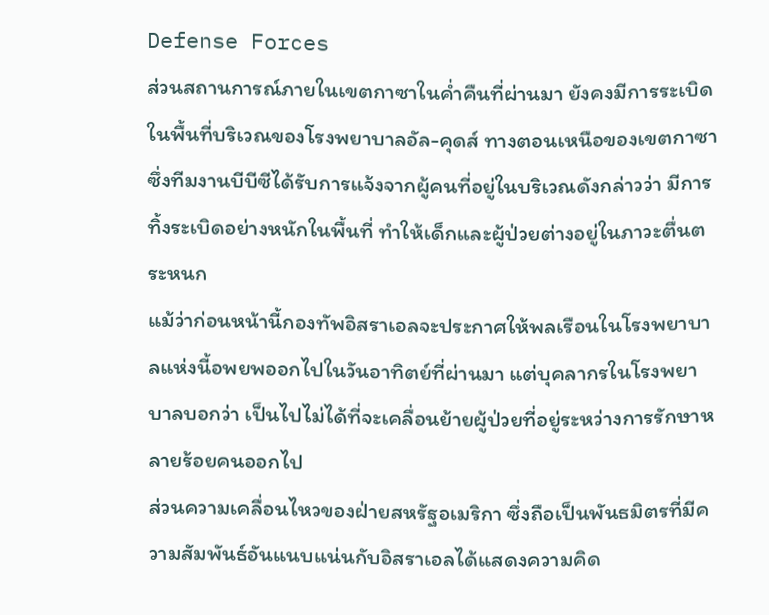Defense Forces
ส่วนสถานการณ์ภายในเขตกาซาในค่ำคืนที่ผ่านมา ยังคงมีการระเบิดในพื้นที่บริเวณของโรงพยาบาลอัล-คุดส์ ทางตอนเหนือของเขตกาซา ซึ่งทีมงานบีบีซีได้รับการแจ้งจากผู้คนที่อยู่ในบริเวณดังกล่าวว่า มีการทิ้งระเบิดอย่างหนักในพื้นที่ ทำให้เด็กและผู้ป่วยต่างอยู่ในภาวะตื่นตระหนก
แม้ว่าก่อนหน้านี้กองทัพอิสราเอลจะประกาศให้พลเรือนในโรงพยาบาลแห่งนี้อพยพออกไปในวันอาทิตย์ที่ผ่านมา แต่บุคลากรในโรงพยาบาลบอกว่า เป็นไปไม่ได้ที่จะเคลื่อนย้ายผู้ป่วยที่อยู่ระหว่างการรักษาหลายร้อยคนออกไป
ส่วนความเคลื่อนไหวของฝ่ายสหรัฐอเมริกา ซึ่งถือเป็นพันธมิตรที่มีความสัมพันธ์อันแนบแน่นกับอิสราเอลได้แสดงความคิด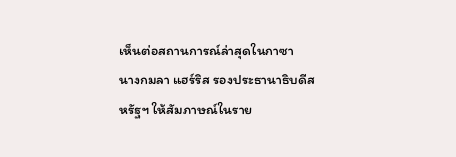เห็นต่อสถานการณ์ล่าสุดในกาซา
นางกมลา แฮร์ริส รองประธานาธิบดีสหรัฐฯ ให้สัมภาษณ์ในราย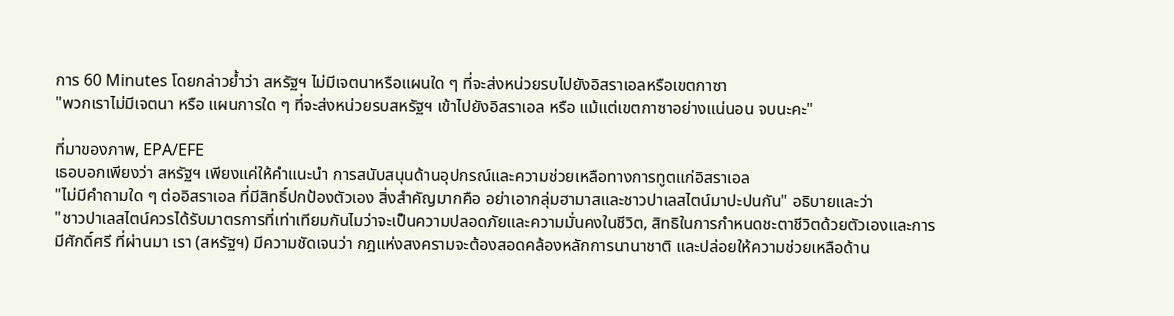การ 60 Minutes โดยกล่าวย้ำว่า สหรัฐฯ ไม่มีเจตนาหรือแผนใด ๆ ที่จะส่งหน่วยรบไปยังอิสราเอลหรือเขตกาซา
"พวกเราไม่มีเจตนา หรือ แผนการใด ๆ ที่จะส่งหน่วยรบสหรัฐฯ เข้าไปยังอิสราเอล หรือ แม้แต่เขตกาซาอย่างแน่นอน จบนะคะ"

ที่มาของภาพ, EPA/EFE
เธอบอกเพียงว่า สหรัฐฯ เพียงแค่ให้คำแนะนำ การสนับสนุนด้านอุปกรณ์และความช่วยเหลือทางการทูตแก่อิสราเอล
"ไม่มีคำถามใด ๆ ต่ออิสราเอล ที่มีสิทธิ์ปกป้องตัวเอง สิ่งสำคัญมากคือ อย่าเอากลุ่มฮามาสและชาวปาเลสไตน์มาปะปนกัน" อธิบายและว่า
"ชาวปาเลสไตน์ควรได้รับมาตรการที่เท่าเทียมกันไมว่าจะเป็นความปลอดภัยและความมั่นคงในชีวิต, สิทธิในการกำหนดชะตาชีวิตด้วยตัวเองและการมีศักดิ์ศรี ที่ผ่านมา เรา (สหรัฐฯ) มีความชัดเจนว่า กฎแห่งสงครามจะต้องสอดคล้องหลักการนานาชาติ และปล่อยให้ความช่วยเหลือด้าน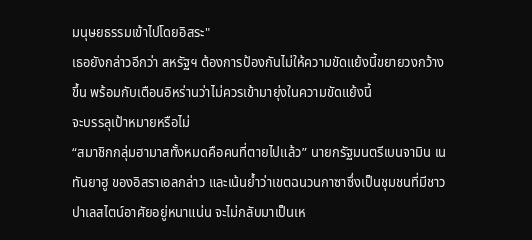มนุษยธรรมเข้าไปโดยอิสระ"
เธอยังกล่าวอีกว่า สหรัฐฯ ต้องการป้องกันไม่ให้ความขัดแย้งนี้ขยายวงกว้างขึ้น พร้อมกับเตือนอิหร่านว่าไม่ควรเข้ามายุ่งในความขัดแย้งนี้
จะบรรลุเป้าหมายหรือไม่
“สมาชิกกลุ่มฮามาสทั้งหมดคือคนที่ตายไปแล้ว” นายกรัฐมนตรีเบนจามิน เนทันยาฮู ของอิสราเอลกล่าว และเน้นย้ำว่าเขตฉนวนกาซาซึ่งเป็นชุมชนที่มีชาวปาเลสไตน์อาศัยอยู่หนาแน่น จะไม่กลับมาเป็นเห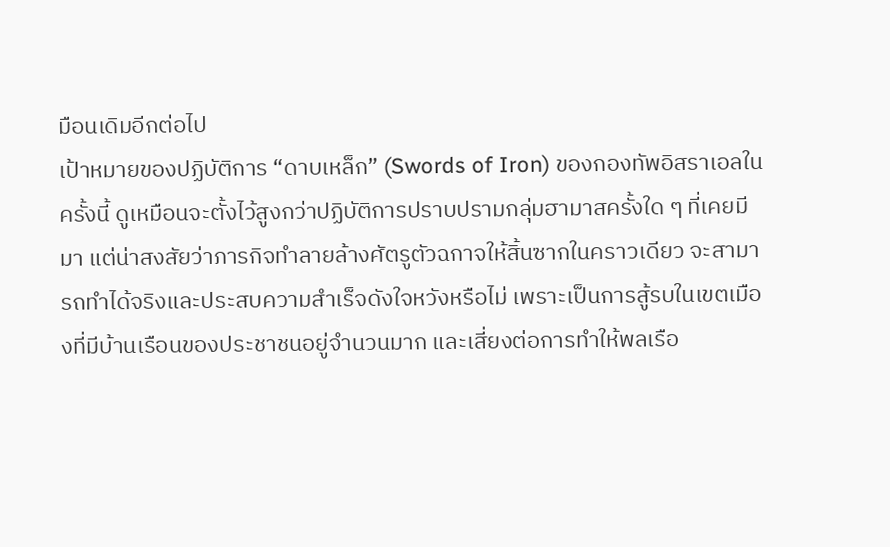มือนเดิมอีกต่อไป
เป้าหมายของปฏิบัติการ “ดาบเหล็ก” (Swords of Iron) ของกองทัพอิสราเอลในครั้งนี้ ดูเหมือนจะตั้งไว้สูงกว่าปฏิบัติการปราบปรามกลุ่มฮามาสครั้งใด ๆ ที่เคยมีมา แต่น่าสงสัยว่าภารกิจทำลายล้างศัตรูตัวฉกาจให้สิ้นซากในคราวเดียว จะสามารถทำได้จริงและประสบความสำเร็จดังใจหวังหรือไม่ เพราะเป็นการสู้รบในเขตเมืองที่มีบ้านเรือนของประชาชนอยู่จำนวนมาก และเสี่ยงต่อการทำให้พลเรือ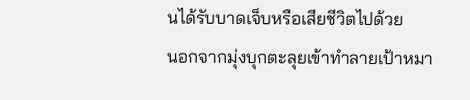นได้รับบาดเจ็บหรือเสียชีวิตไปด้วย
นอกจากมุ่งบุกตะลุยเข้าทำลายเป้าหมา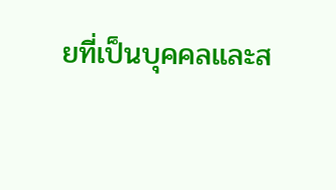ยที่เป็นบุคคลและส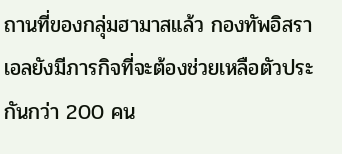ถานที่ของกลุ่มฮามาสแล้ว กองทัพอิสราเอลยังมีภารกิจที่จะต้องช่วยเหลือตัวประกันกว่า 200 คน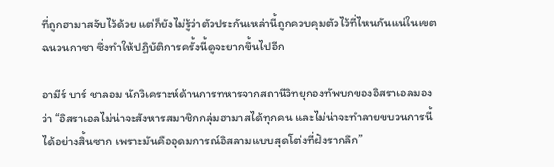ที่ถูกฮามาสจับไว้ด้วย แต่ก็ยังไม่รู้ว่าตัวประกันเหล่านี้ถูกควบคุมตัวไว้ที่ไหนกันแน่ในเขตฉนวนกาซา ซึ่งทำให้ปฏิบัติการครั้งนี้ดูจะยากขึ้นไปอีก

อามีร์ บาร์ ชาลอม นักวิเคราะห์ด้านการทหารจากสถานีวิทยุกองทัพบกของอิสราเอลมองว่า “อิสราเอลไม่น่าจะสังหารสมาชิกกลุ่มฮามาสได้ทุกคน และไม่น่าจะทำลายขบวนการนี้ได้อย่างสิ้นซาก เพราะมันคืออุดมการณ์อิสลามแบบสุดโต่งที่ฝังรากลึก”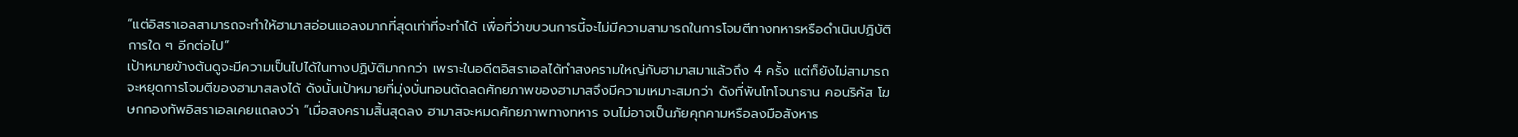“แต่อิสราเอลสามารถจะทำให้ฮามาสอ่อนแอลงมากที่สุดเท่าที่จะทำได้ เพื่อที่ว่าขบวนการนี้จะไม่มีความสามารถในการโจมตีทางทหารหรือดำเนินปฏิบัติการใด ๆ อีกต่อไป”
เป้าหมายข้างต้นดูจะมีความเป็นไปได้ในทางปฏิบัติมากกว่า เพราะในอดีตอิสราเอลได้ทำสงครามใหญ่กับฮามาสมาแล้วถึง 4 ครั้ง แต่ก็ยังไม่สามารถจะหยุดการโจมตีของฮามาสลงได้ ดังนั้นเป้าหมายที่มุ่งบั่นทอนตัดลดศักยภาพของฮามาสจึงมีความเหมาะสมกว่า ดังที่พันโทโจนาธาน คอนริคัส โฆษกกองทัพอิสราเอลเคยแถลงว่า “เมื่อสงครามสิ้นสุดลง ฮามาสจะหมดศักยภาพทางทหาร จนไม่อาจเป็นภัยคุกคามหรือลงมือสังหาร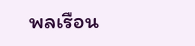พลเรือน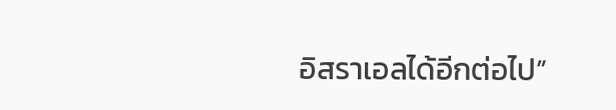อิสราเอลได้อีกต่อไป”